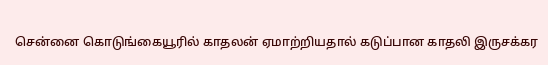சென்னை கொடுங்கையூரில் காதலன் ஏமாற்றியதால் கடுப்பான காதலி இருசக்கர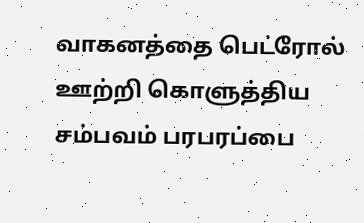வாகனத்தை பெட்ரோல் ஊற்றி கொளுத்திய சம்பவம் பரபரப்பை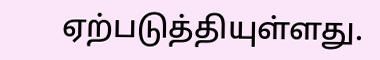ஏற்படுத்தியுள்ளது.